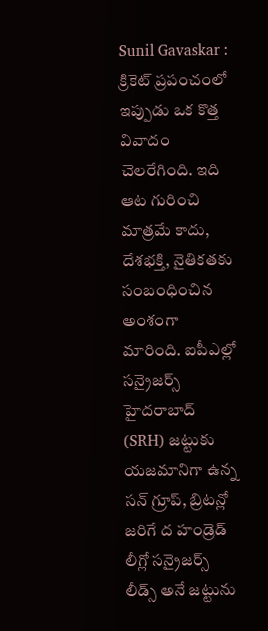Sunil Gavaskar : క్రికెట్ ప్రపంచంలో ఇప్పుడు ఒక కొత్త వివాదం చెలరేగింది. ఇది ఆట గురించి మాత్రమే కాదు, దేశభక్తి, నైతికతకు సంబంధించిన అంశంగా మారింది. ఐపీఎల్లో సన్రైజర్స్ హైదరాబాద్ (SRH) జట్టుకు యజమానిగా ఉన్న సన్ గ్రూప్, బ్రిటన్లో జరిగే ద హండ్రెడ్ లీగ్లో సన్రైజర్స్ లీడ్స్ అనే జట్టును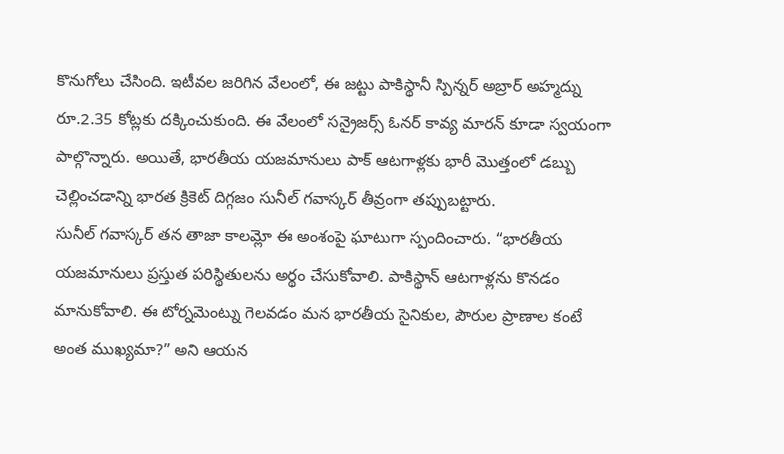కొనుగోలు చేసింది. ఇటీవల జరిగిన వేలంలో, ఈ జట్టు పాకిస్థానీ స్పిన్నర్ అబ్రార్ అహ్మద్ను రూ.2.35 కోట్లకు దక్కించుకుంది. ఈ వేలంలో సన్రైజర్స్ ఓనర్ కావ్య మారన్ కూడా స్వయంగా పాల్గొన్నారు. అయితే, భారతీయ యజమానులు పాక్ ఆటగాళ్లకు భారీ మొత్తంలో డబ్బు చెల్లించడాన్ని భారత క్రికెట్ దిగ్గజం సునీల్ గవాస్కర్ తీవ్రంగా తప్పుబట్టారు.
సునీల్ గవాస్కర్ తన తాజా కాలమ్లో ఈ అంశంపై ఘాటుగా స్పందించారు. “భారతీయ యజమానులు ప్రస్తుత పరిస్థితులను అర్థం చేసుకోవాలి. పాకిస్థాన్ ఆటగాళ్లను కొనడం మానుకోవాలి. ఈ టోర్నమెంట్ను గెలవడం మన భారతీయ సైనికుల, పౌరుల ప్రాణాల కంటే అంత ముఖ్యమా?” అని ఆయన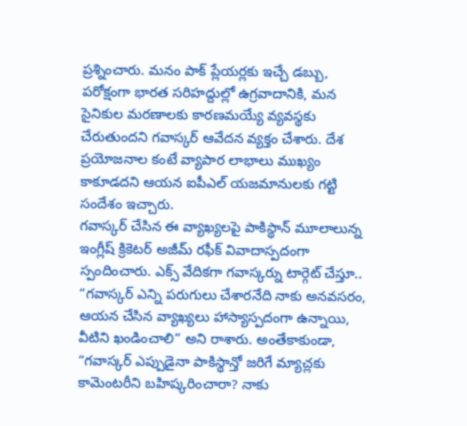ప్రశ్నించారు. మనం పాక్ ప్లేయర్లకు ఇచ్చే డబ్బు, పరోక్షంగా భారత సరిహద్దుల్లో ఉగ్రవాదానికి, మన సైనికుల మరణాలకు కారణమయ్యే వ్యవస్థకు చేరుతుందని గవాస్కర్ ఆవేదన వ్యక్తం చేశారు. దేశ ప్రయోజనాల కంటే వ్యాపార లాభాలు ముఖ్యం కాకూడదని ఆయన ఐపీఎల్ యజమానులకు గట్టి సందేశం ఇచ్చారు.
గవాస్కర్ చేసిన ఈ వ్యాఖ్యలపై పాకిస్థాన్ మూలాలున్న ఇంగ్లీష్ క్రికెటర్ అజీమ్ రఫీక్ వివాదాస్పదంగా స్పందించారు. ఎక్స్ వేదికగా గవాస్కర్ను టార్గెట్ చేస్తూ.. “గవాస్కర్ ఎన్ని పరుగులు చేశారనేది నాకు అనవసరం, ఆయన చేసిన వ్యాఖ్యలు హాస్యాస్పదంగా ఉన్నాయి, వీటిని ఖండించాలి” అని రాశారు. అంతేకాకుండా, “గవాస్కర్ ఎప్పుడైనా పాకిస్థాన్తో జరిగే మ్యాచ్లకు కామెంటరీని బహిష్కరించారా? నాకు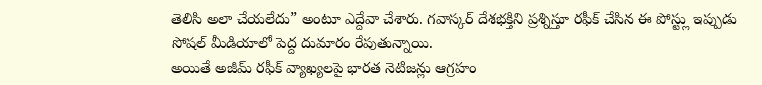తెలిసి అలా చేయలేదు” అంటూ ఎద్దేవా చేశారు. గవాస్కర్ దేశభక్తిని ప్రశ్నిస్తూ రఫీక్ చేసిన ఈ పోస్ట్లు ఇప్పుడు సోషల్ మీడియాలో పెద్ద దుమారం రేపుతున్నాయి.
అయితే అజీమ్ రఫీక్ వ్యాఖ్యలపై భారత నెటిజన్లు ఆగ్రహం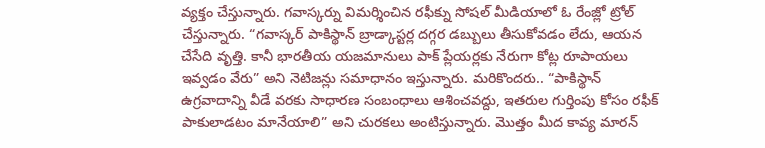వ్యక్తం చేస్తున్నారు. గవాస్కర్ను విమర్శించిన రఫీక్ను సోషల్ మీడియాలో ఓ రేంజ్లో ట్రోల్ చేస్తున్నారు. “గవాస్కర్ పాకిస్థాన్ బ్రాడ్కాస్టర్ల దగ్గర డబ్బులు తీసుకోవడం లేదు, ఆయన చేసేది వృత్తి. కానీ భారతీయ యజమానులు పాక్ ప్లేయర్లకు నేరుగా కోట్ల రూపాయలు ఇవ్వడం వేరు” అని నెటిజన్లు సమాధానం ఇస్తున్నారు. మరికొందరు.. “పాకిస్థాన్ ఉగ్రవాదాన్ని వీడే వరకు సాధారణ సంబంధాలు ఆశించవద్దు, ఇతరుల గుర్తింపు కోసం రఫీక్ పాకులాడటం మానేయాలి” అని చురకలు అంటిస్తున్నారు. మొత్తం మీద కావ్య మారన్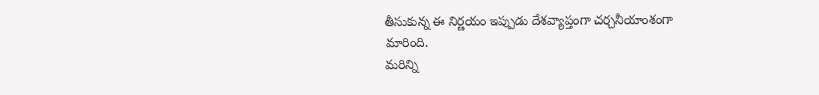తీసుకున్న ఈ నిర్ణయం ఇప్పుడు దేశవ్యాప్తంగా చర్చనీయాంశంగా మారింది.
మరిన్ని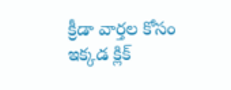క్రీడా వార్తల కోసం ఇక్కడ క్లిక్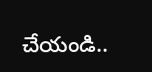చేయండి..